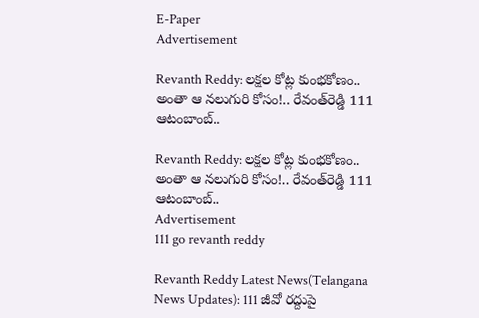E-Paper
Advertisement

Revanth Reddy: లక్షల కోట్ల కుంభకోణం.. అంతా ఆ నలుగురి కోసం!.. రేవంత్‌రెడ్డి 111 ఆటంబాంబ్..

Revanth Reddy: లక్షల కోట్ల కుంభకోణం.. అంతా ఆ నలుగురి కోసం!.. రేవంత్‌రెడ్డి 111 ఆటంబాంబ్..
Advertisement
111 go revanth reddy

Revanth Reddy Latest News(Telangana News Updates): 111 జీవో రద్దుపై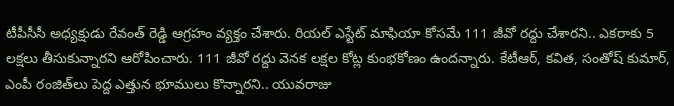టీపీసీసీ అధ్యక్షుడు రేవంత్‌ రెడ్డి ఆగ్రహం వ్యక్తం చేశారు. రియల్‌ ఎస్టేట్‌ మాఫియా కోసమే 111 జీవో రద్దు చేశారని.. ఎకరాకు 5 లక్షలు తీసుకున్నారని ఆరోపించారు. 111 జీవో రద్దు వెనక లక్షల కోట్ల కుంభకోణం ఉందన్నారు. కేటీఆర్, కవిత, సంతోష్ కుమార్, ఎంపీ రంజిత్‌లు పెద్ద ఎత్తున భూములు కొన్నారని.. యువరాజు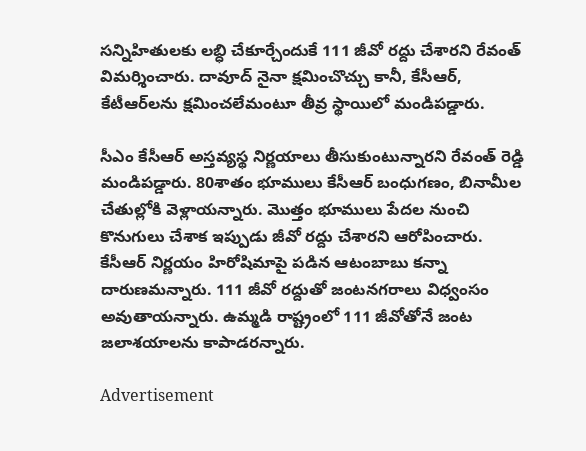సన్నిహితులకు లబ్ధి చేకూర్చేందుకే 111 జీవో రద్దు చేశారని రేవంత్ విమర్శించారు. దావూద్ నైనా క్షమించొచ్చు కానీ, కేసీఆర్, కేటీఆర్‌లను క్షమించలేమంటూ తీవ్ర స్థాయిలో మండిపడ్డారు.

సీఎం కేసీఆర్‌ అస్తవ్యస్థ నిర్ణయాలు తీసుకుంటున్నారని రేవంత్‌ రెడ్డి మండిపడ్డారు. 80శాతం భూములు కేసీఆర్ బంధుగణం, బినామీల చేతుల్లోకి వెళ్లాయన్నారు. మొత్తం భూములు పేదల నుంచి కొనుగులు చేశాక ఇప్పుడు జీవో రద్దు చేశారని ఆరోపించారు. కేసీఆర్‌ నిర్ణయం హిరోషిమాపై పడిన ఆటంబాబు కన్నా దారుణమన్నారు. 111 జీవో రద్దుతో జంటనగరాలు విధ్వంసం అవుతాయన్నారు. ఉమ్మడి రాష్ట్రంలో 111 జీవోతోనే జంట జలాశయాలను కాపాడరన్నారు.

Advertisement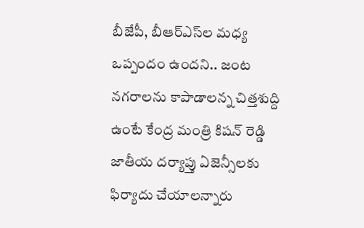బీజేపీ, బీఆర్ఎస్‌ల మధ్య ఒప్పందం ఉందని.. జంట నగరాలను కాపాడాలన్న చిత్తశుద్ది ఉంటే కేంద్ర మంత్రి కిషన్ రెడ్డి జాతీయ దర్యాప్తు ఏజెన్సీలకు ఫిర్యాదు చేయాలన్నారు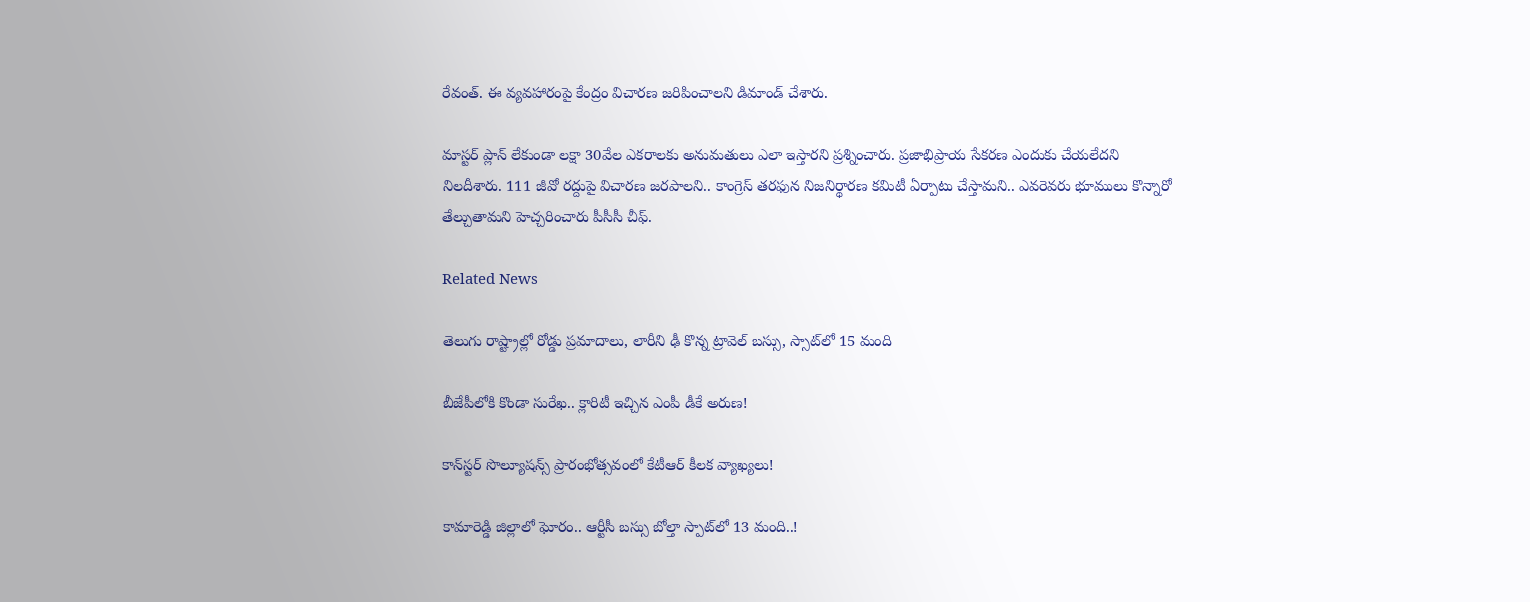రేవంత్. ఈ వ్యవహారంపై కేంద్రం విచారణ జరిపించాలని డిమాండ్ చేశారు.

మాస్టర్ ప్లాన్ లేకుండా లక్షా 30వేల ఎకరాలకు అనుమతులు ఎలా ఇస్తారని ప్రశ్నించారు. ప్రజాభిప్రాయ సేకరణ ఎందుకు చేయలేదని నిలదీశారు. 111 జీవో రద్దుపై విచారణ జరపాలని.. కాంగ్రెస్ తరఫున నిజనిర్థారణ కమిటీ ఏర్పాటు చేస్తామని.. ఎవరెవరు భూములు కొన్నారో తేల్చుతామని హెచ్చరించారు పీసీసీ చీఫ్.

Related News

తెలుగు రాష్ట్రాల్లో రోడ్డు ప్రమాదాలు, లారీని ఢీ కొన్న ట్రావెల్ బస్సు, స్సాట్‌లో 15 మంది

బీజేపీలోకి కొండా సురేఖ.. క్లారిటీ ఇచ్చిన ఎంపీ డీకే అరుణ!

కాన్‌స్టర్ సొల్యూషన్స్ ప్రారంభోత్సవంలో కేటీఆర్ కీలక వ్యాఖ్యలు!

కామారెడ్డి జిల్లాలో ఘోరం.. ఆర్టీసీ బస్సు బోల్తా స్పాట్‌లో 13 మంది..!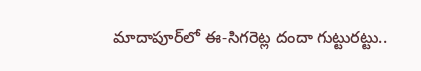మాదాపూర్‌లో ఈ-సిగరెట్ల దందా గుట్టురట్టు..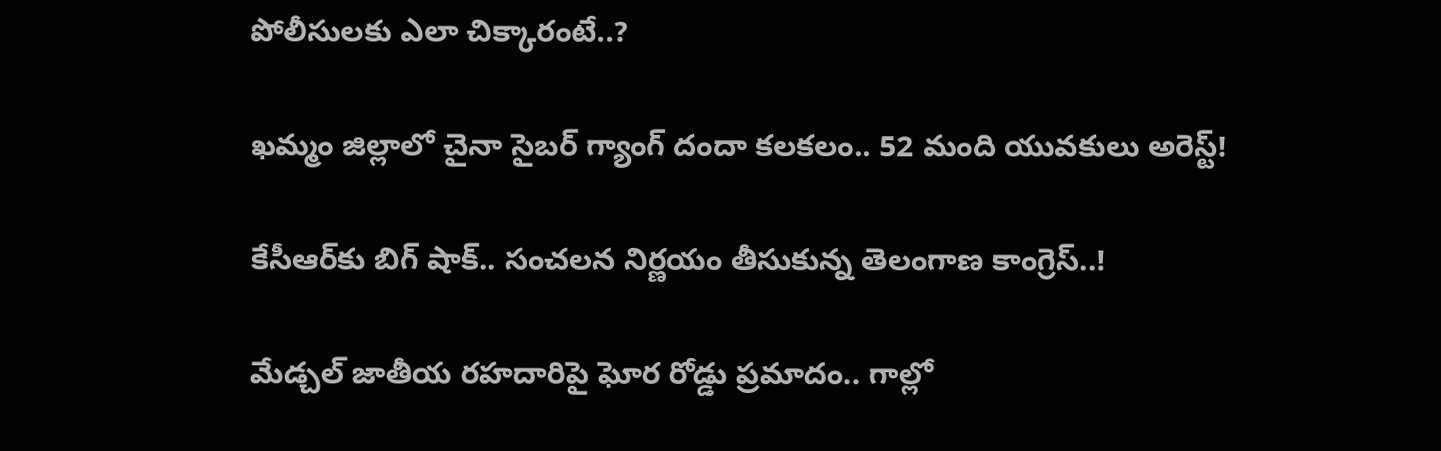పోలీసులకు ఎలా చిక్కారంటే..?

ఖమ్మం జిల్లాలో చైనా సైబర్ గ్యాంగ్ దందా కలకలం.. 52 మంది యువకులు అరెస్ట్!

కేసీఆర్‌కు బిగ్ షాక్.. సంచలన నిర్ణయం తీసుకున్న తెలంగాణ కాంగ్రెస్..!

మేడ్చల్ జాతీయ రహదారిపై ఘోర రోడ్డు ప్రమాదం.. గాల్లో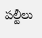పల్టీలు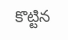కొట్టిన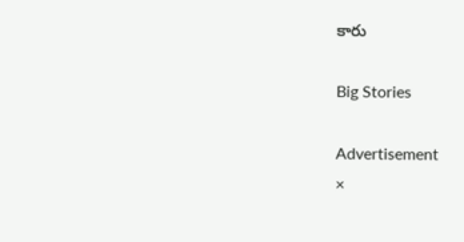కారు

Big Stories

Advertisement
×